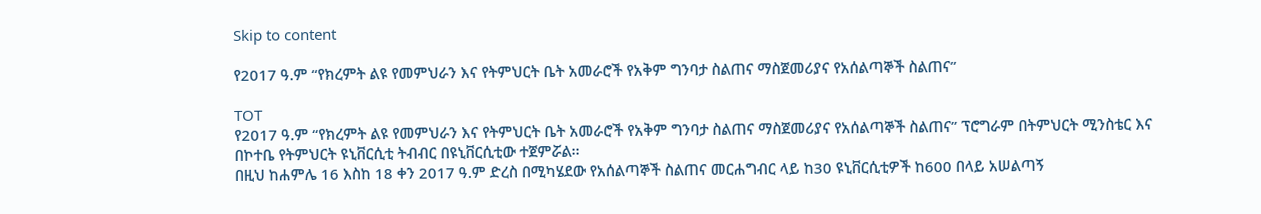Skip to content

የ2017 ዓ.ም “የክረምት ልዩ የመምህራን እና የትምህርት ቤት አመራሮች የአቅም ግንባታ ስልጠና ማስጀመሪያና የአሰልጣኞች ስልጠና”

TOT
የ2017 ዓ.ም “የክረምት ልዩ የመምህራን እና የትምህርት ቤት አመራሮች የአቅም ግንባታ ስልጠና ማስጀመሪያና የአሰልጣኞች ስልጠና” ፕሮግራም በትምህርት ሚንስቴር እና በኮተቤ የትምህርት ዩኒቨርሲቲ ትብብር በዩኒቨርሲቲው ተጀምሯል፡፡
በዚህ ከሐምሌ 16 እስከ 18 ቀን 2017 ዓ.ም ድረስ በሚካሄደው የአሰልጣኞች ስልጠና መርሐግብር ላይ ከ30 ዩኒቨርሲቲዎች ከ600 በላይ አሠልጣኝ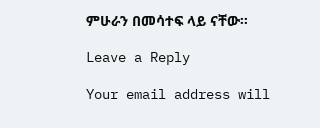ምሁራን በመሳተፍ ላይ ናቸው፡፡

Leave a Reply

Your email address will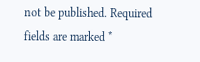not be published. Required fields are marked *